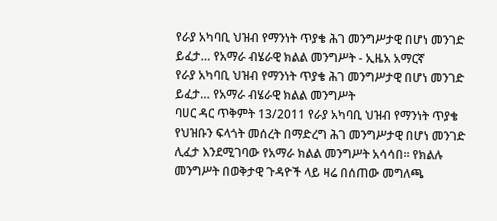የራያ አካባቢ ህዝብ የማንነት ጥያቄ ሕገ መንግሥታዊ በሆነ መንገድ ይፈታ… የአማራ ብሄራዊ ክልል መንግሥት - ኢዜአ አማርኛ
የራያ አካባቢ ህዝብ የማንነት ጥያቄ ሕገ መንግሥታዊ በሆነ መንገድ ይፈታ… የአማራ ብሄራዊ ክልል መንግሥት
ባሀር ዳር ጥቅምት 13/2011 የራያ አካባቢ ህዝብ የማንነት ጥያቄ የህዝቡን ፍላጎት መሰረት በማድረግ ሕገ መንግሥታዊ በሆነ መንገድ ሊፈታ እንደሚገባው የአማራ ክልል መንግሥት አሳሳበ። የክልሉ መንግሥት በወቅታዊ ጉዳዮች ላይ ዛሬ በሰጠው መግለጫ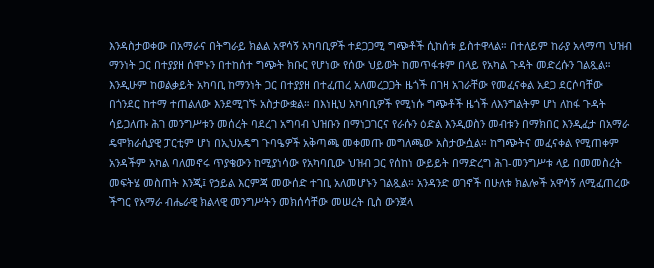እንዳስታወቀው በአማራና በትግራይ ክልል አዋሳኝ አካባቢዎች ተደጋጋሚ ግጭቶች ሲከሰቱ ይስተዋላል። በተለይም ከራያ አላማጣ ህዝብ ማንነት ጋር በተያያዘ ሰሞኑን በተከሰተ ግጭት ክቡር የሆነው የሰው ህይወት ከመጥፋቱም በላይ የአካል ጉዳት መድረሱን ገልጿል። እንዲሁም ከወልቃይት አካባቢ ከማንነት ጋር በተያያዘ በተፈጠረ አለመረጋጋት ዜጎች በገዛ አገራቸው የመፈናቀል አደጋ ደርሶባቸው በጎንደር ከተማ ተጠልለው እንደሚገኙ አስታውቋል። በእነዚህ አካባቢዎች የሚነሱ ግጭቶች ዜጎች ለእንግልትም ሆነ ለከፋ ጉዳት ሳይጋለጡ ሕገ መንግሥቱን መሰረት ባደረገ አግባብ ህዝቡን በማነጋገርና የራሱን ዕድል እንዲወስን መብቱን በማክበር እንዲፈታ በአማራ ዴሞክራሲያዊ ፓርቲም ሆነ በኢህአዴግ ጉባዔዎች አቅጣጫ መቀመጡ መግለጫው አስታውሷል። ከግጭትና መፈናቀል የሚጠቀም አንዳችም አካል ባለመኖሩ ጥያቄውን ከሚያነሳው የአካባቢው ህዝብ ጋር የሰከነ ውይይት በማድረግ ሕገ-መንግሥቱ ላይ በመመስረት መፍትሄ መስጠት እንጂ፤ የኃይል እርምጃ መውሰድ ተገቢ አለመሆኑን ገልጿል። አንዳንድ ወገኖች በሁለቱ ክልሎች አዋሳኝ ለሚፈጠረው ችግር የአማራ ብሔራዊ ክልላዊ መንግሥትን መክሰሳቸው መሠረት ቢስ ውንጀላ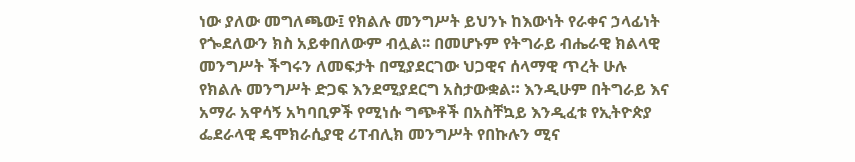ነው ያለው መግለጫው፤ የክልሉ መንግሥት ይህንኑ ከእውነት የራቀና ኃላፊነት የጐደለውን ክስ አይቀበለውም ብሏል፡፡ በመሆኑም የትግራይ ብሔራዊ ክልላዊ መንግሥት ችግሩን ለመፍታት በሚያደርገው ህጋዊና ሰላማዊ ጥረት ሁሉ የክልሉ መንግሥት ድጋፍ እንደሚያደርግ አስታውቋል። እንዲሁም በትግራይ እና አማራ አዋሳኝ አካባቢዎች የሚነሱ ግጭቶች በአስቸኳይ እንዲፈቱ የኢትዮጵያ ፌደራላዊ ዴሞክራሲያዊ ሪፐብሊክ መንግሥት የበኩሉን ሚና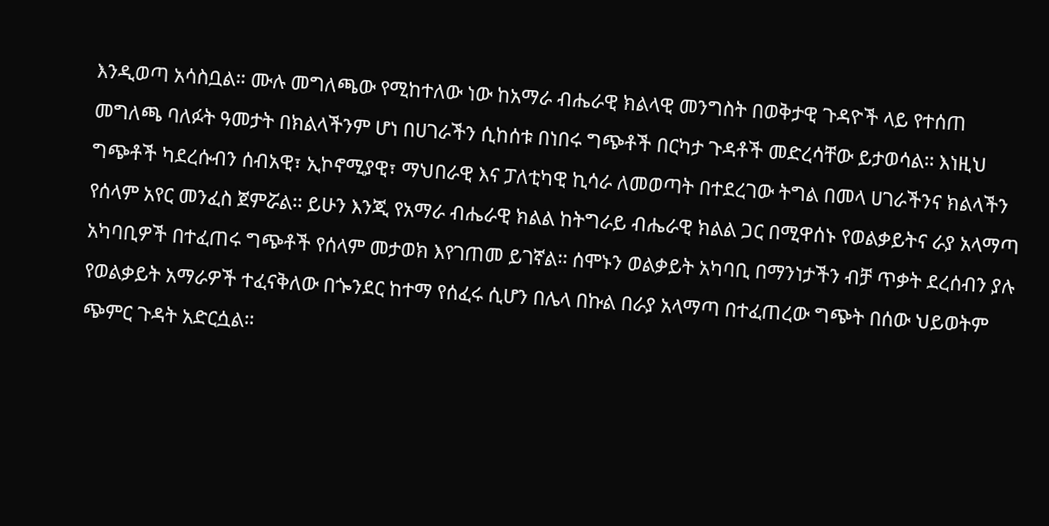እንዲወጣ አሳስቧል። ሙሉ መግለጫው የሚከተለው ነው ከአማራ ብሔራዊ ክልላዊ መንግስት በወቅታዊ ጉዳዮች ላይ የተሰጠ መግለጫ ባለፉት ዓመታት በክልላችንም ሆነ በሀገራችን ሲከሰቱ በነበሩ ግጭቶች በርካታ ጉዳቶች መድረሳቸው ይታወሳል፡፡ እነዚህ ግጭቶች ካደረሱብን ሰብአዊ፣ ኢኮኖሚያዊ፣ ማህበራዊ እና ፓለቲካዊ ኪሳራ ለመወጣት በተደረገው ትግል በመላ ሀገራችንና ክልላችን የሰላም አየር መንፈስ ጀምሯል፡፡ ይሁን እንጂ የአማራ ብሔራዊ ክልል ከትግራይ ብሔራዊ ክልል ጋር በሚዋሰኑ የወልቃይትና ራያ አላማጣ አካባቢዎች በተፈጠሩ ግጭቶች የሰላም መታወክ እየገጠመ ይገኛል፡፡ ሰሞኑን ወልቃይት አካባቢ በማንነታችን ብቻ ጥቃት ደረሰብን ያሉ የወልቃይት አማራዎች ተፈናቅለው በጐንደር ከተማ የሰፈሩ ሲሆን በሌላ በኩል በራያ አላማጣ በተፈጠረው ግጭት በሰው ህይወትም ጭምር ጉዳት አድርሷል፡፡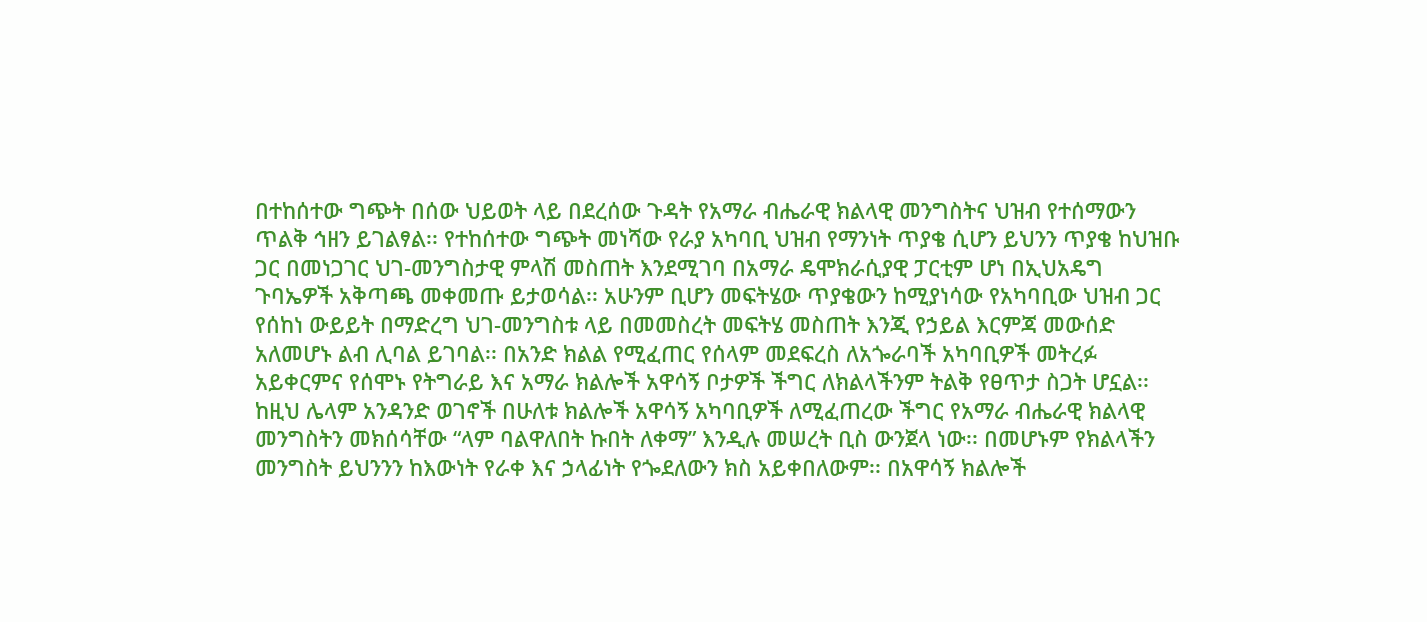በተከሰተው ግጭት በሰው ህይወት ላይ በደረሰው ጉዳት የአማራ ብሔራዊ ክልላዊ መንግስትና ህዝብ የተሰማውን ጥልቅ ኅዘን ይገልፃል፡፡ የተከሰተው ግጭት መነሻው የራያ አካባቢ ህዝብ የማንነት ጥያቄ ሲሆን ይህንን ጥያቄ ከህዝቡ ጋር በመነጋገር ህገ-መንግስታዊ ምላሽ መስጠት እንደሚገባ በአማራ ዴሞክራሲያዊ ፓርቲም ሆነ በኢህአዴግ ጉባኤዎች አቅጣጫ መቀመጡ ይታወሳል፡፡ አሁንም ቢሆን መፍትሄው ጥያቄውን ከሚያነሳው የአካባቢው ህዝብ ጋር የሰከነ ውይይት በማድረግ ህገ-መንግስቱ ላይ በመመስረት መፍትሄ መስጠት እንጂ የኃይል እርምጃ መውሰድ አለመሆኑ ልብ ሊባል ይገባል፡፡ በአንድ ክልል የሚፈጠር የሰላም መደፍረስ ለአጐራባች አካባቢዎች መትረፉ አይቀርምና የሰሞኑ የትግራይ እና አማራ ክልሎች አዋሳኝ ቦታዎች ችግር ለክልላችንም ትልቅ የፀጥታ ስጋት ሆኗል፡፡ ከዚህ ሌላም አንዳንድ ወገኖች በሁለቱ ክልሎች አዋሳኝ አካባቢዎች ለሚፈጠረው ችግር የአማራ ብሔራዊ ክልላዊ መንግስትን መክሰሳቸው “ላም ባልዋለበት ኩበት ለቀማ” እንዲሉ መሠረት ቢስ ውንጀላ ነው፡፡ በመሆኑም የክልላችን መንግስት ይህንንን ከእውነት የራቀ እና ኃላፊነት የጐደለውን ክስ አይቀበለውም፡፡ በአዋሳኝ ክልሎች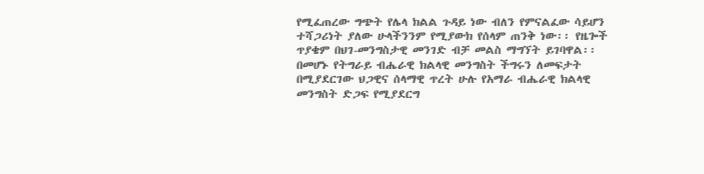የሚፈጠረው ግጭት የሌላ ክልል ጉዳይ ነው ብለን የምናልፈው ሳይሆን ተሻጋሪነት ያለው ሁላችንንም የሚያውክ የሰላም ጠንቅ ነው፡፡ የዜጐች ጥያቄም በህገ-መንግስታዊ መንገድ ብቻ መልስ ማግኘት ይገባዋል፡፡ በመሆኑ የትግራይ ብሔራዊ ክልላዊ መንግስት ችግሩን ለመፍታት በሚያደርገው ህጋዊና ሰላማዊ ጥረት ሁሉ የአማራ ብሔራዊ ክልላዊ መንግስት ድጋፍ የሚያደርግ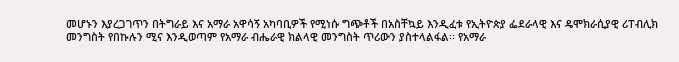መሆኑን እያረጋገጥን በትግራይ እና አማራ አዋሳኝ አካባቢዎች የሚነሱ ግጭቶች በአስቸኳይ እንዲፈቱ የኢትዮጵያ ፌደራላዊ እና ዴሞክራሲያዊ ሪፐብሊክ መንግስት የበኩሉን ሚና እንዲወጣም የአማራ ብሔራዊ ክልላዊ መንግስት ጥሪውን ያስተላልፋል፡፡ የአማራ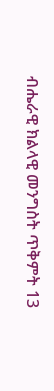ብሔራዊ ክልላዊ መንግስት ጥቅምት 13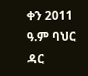ቀን 2011 ዓ.ም ባህር ዳር